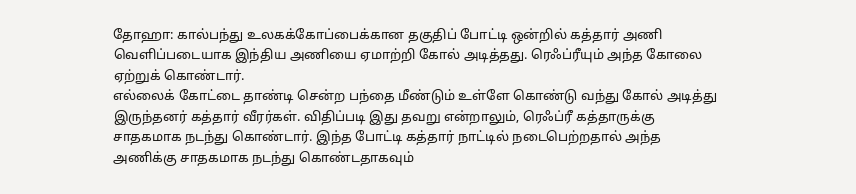தோஹா: கால்பந்து உலகக்கோப்பைக்கான தகுதிப் போட்டி ஒன்றில் கத்தார் அணி வெளிப்படையாக இந்திய அணியை ஏமாற்றி கோல் அடித்தது. ரெஃப்ரீயும் அந்த கோலை ஏற்றுக் கொண்டார்.
எல்லைக் கோட்டை தாண்டி சென்ற பந்தை மீண்டும் உள்ளே கொண்டு வந்து கோல் அடித்து இருந்தனர் கத்தார் வீரர்கள். விதிப்படி இது தவறு என்றாலும், ரெஃப்ரீ கத்தாருக்கு சாதகமாக நடந்து கொண்டார். இந்த போட்டி கத்தார் நாட்டில் நடைபெற்றதால் அந்த அணிக்கு சாதகமாக நடந்து கொண்டதாகவும்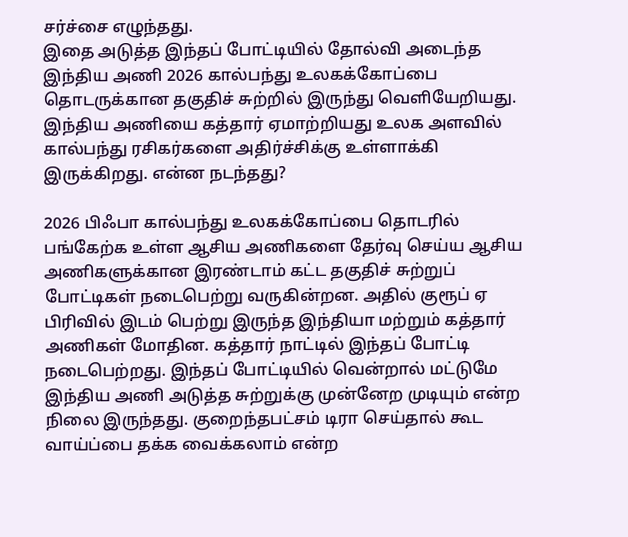சர்ச்சை எழுந்தது.
இதை அடுத்த இந்தப் போட்டியில் தோல்வி அடைந்த இந்திய அணி 2026 கால்பந்து உலகக்கோப்பை தொடருக்கான தகுதிச் சுற்றில் இருந்து வெளியேறியது. இந்திய அணியை கத்தார் ஏமாற்றியது உலக அளவில் கால்பந்து ரசிகர்களை அதிர்ச்சிக்கு உள்ளாக்கி இருக்கிறது. என்ன நடந்தது?

2026 பிஃபா கால்பந்து உலகக்கோப்பை தொடரில் பங்கேற்க உள்ள ஆசிய அணிகளை தேர்வு செய்ய ஆசிய அணிகளுக்கான இரண்டாம் கட்ட தகுதிச் சுற்றுப் போட்டிகள் நடைபெற்று வருகின்றன. அதில் குரூப் ஏ பிரிவில் இடம் பெற்று இருந்த இந்தியா மற்றும் கத்தார் அணிகள் மோதின. கத்தார் நாட்டில் இந்தப் போட்டி நடைபெற்றது. இந்தப் போட்டியில் வென்றால் மட்டுமே இந்திய அணி அடுத்த சுற்றுக்கு முன்னேற முடியும் என்ற நிலை இருந்தது. குறைந்தபட்சம் டிரா செய்தால் கூட வாய்ப்பை தக்க வைக்கலாம் என்ற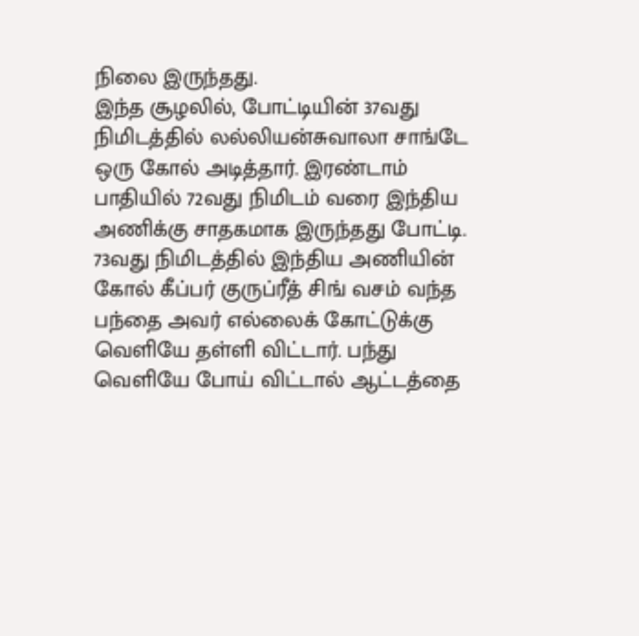நிலை இருந்தது.
இந்த சூழலில், போட்டியின் 37வது நிமிடத்தில் லல்லியன்சுவாலா சாங்டே ஒரு கோல் அடித்தார். இரண்டாம் பாதியில் 72வது நிமிடம் வரை இந்திய அணிக்கு சாதகமாக இருந்தது போட்டி. 73வது நிமிடத்தில் இந்திய அணியின் கோல் கீப்பர் குருப்ரீத் சிங் வசம் வந்த பந்தை அவர் எல்லைக் கோட்டுக்கு வெளியே தள்ளி விட்டார். பந்து வெளியே போய் விட்டால் ஆட்டத்தை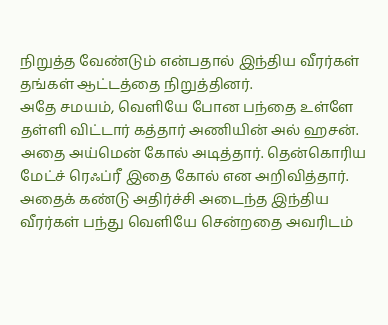நிறுத்த வேண்டும் என்பதால் இந்திய வீரர்கள் தங்கள் ஆட்டத்தை நிறுத்தினர்.
அதே சமயம், வெளியே போன பந்தை உள்ளே தள்ளி விட்டார் கத்தார் அணியின் அல் ஹசன். அதை அய்மென் கோல் அடித்தார். தென்கொரிய மேட்ச் ரெஃப்ரீ இதை கோல் என அறிவித்தார். அதைக் கண்டு அதிர்ச்சி அடைந்த இந்திய வீரர்கள் பந்து வெளியே சென்றதை அவரிடம்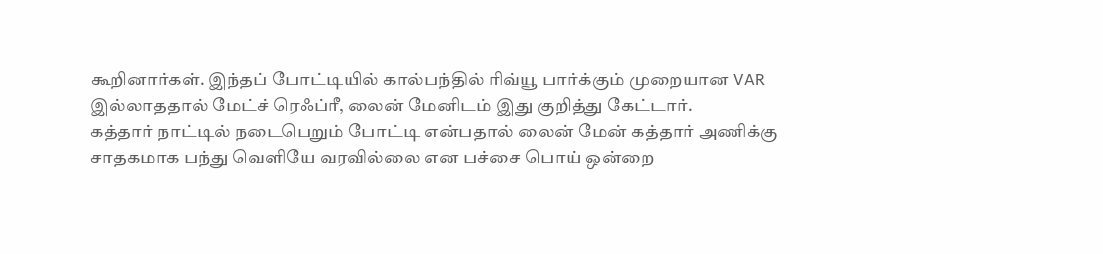கூறினார்கள். இந்தப் போட்டியில் கால்பந்தில் ரிவ்யூ பார்க்கும் முறையான VAR இல்லாததால் மேட்ச் ரெஃப்ரீ, லைன் மேனிடம் இது குறித்து கேட்டார்.
கத்தார் நாட்டில் நடைபெறும் போட்டி என்பதால் லைன் மேன் கத்தார் அணிக்கு சாதகமாக பந்து வெளியே வரவில்லை என பச்சை பொய் ஒன்றை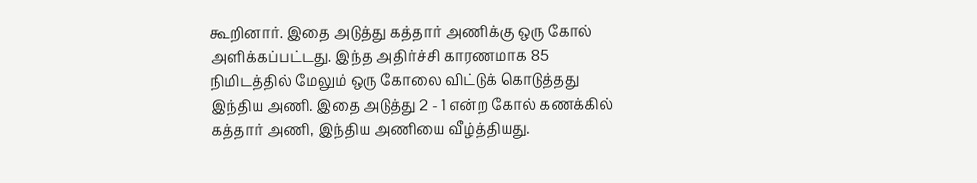கூறினார். இதை அடுத்து கத்தார் அணிக்கு ஒரு கோல் அளிக்கப்பட்டது. இந்த அதிர்ச்சி காரணமாக 85 நிமிடத்தில் மேலும் ஒரு கோலை விட்டுக் கொடுத்தது இந்திய அணி. இதை அடுத்து 2 - 1 என்ற கோல் கணக்கில் கத்தார் அணி, இந்திய அணியை வீழ்த்தியது.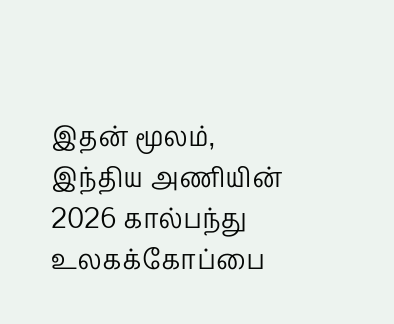இதன் மூலம், இந்திய அணியின் 2026 கால்பந்து உலகக்கோப்பை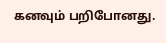கனவும் பறிபோனது.